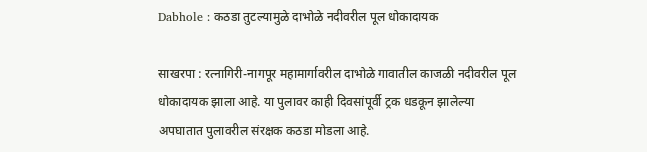Dabhole : कठडा तुटल्यामुळे दाभोळे नदीवरील पूल धोकादायक

साखरपा : रत्नागिरी-नागपूर महामार्गावरील दाभोळे गावातील काजळी नदीवरील पूल धोकादायक झाला आहे. या पुलावर काही दिवसांपूर्वी ट्रक धडकून झालेल्या अपघातात पुलावरील संरक्षक कठडा मोडला आहे.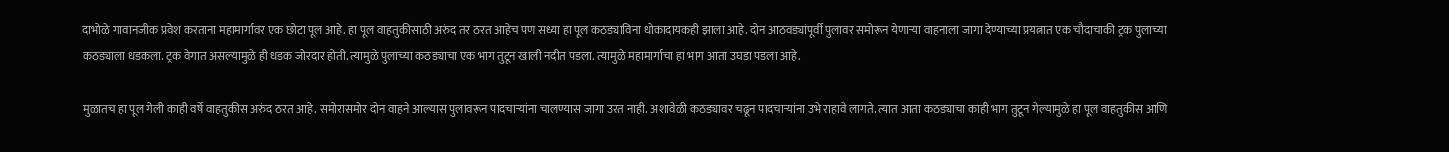दाभोळे गावानजीक प्रवेश करताना महामार्गावर एक छोटा पूल आहे. हा पूल वाहतुकीसाठी अरुंद तर ठरत आहेच पण सध्या हा पूल कठड्याविना धोकादायकही झाला आहे. दोन आठवड्यांपूर्वी पुलावर समोरून येणाऱ्या वाहनाला जागा देण्याच्या प्रयत्नात एक चौदाचाकी ट्रक पुलाच्या कठड्याला धडकला. ट्रक वेगात असल्यामुळे ही धडक जोरदार होती. त्यामुळे पुलाच्या कठड्याचा एक भाग तुटून खाली नदीत पडला. त्यामुळे महामार्गाचा हा भाग आता उघडा पडला आहे.

मुळातच हा पूल गेली काही वर्षे वाहतुकीस अरुंद ठरत आहे. समोरासमोर दोन वाहने आल्यास पुलावरून पादचाऱ्यांना चालण्यास जागा उरत नाही. अशावेळी कठड्यावर चढून पादचाऱ्यांना उभे राहावे लागते. त्यात आता कठड्याचा काही भाग तुटून गेल्यामुळे हा पूल वाहतुकीस आणि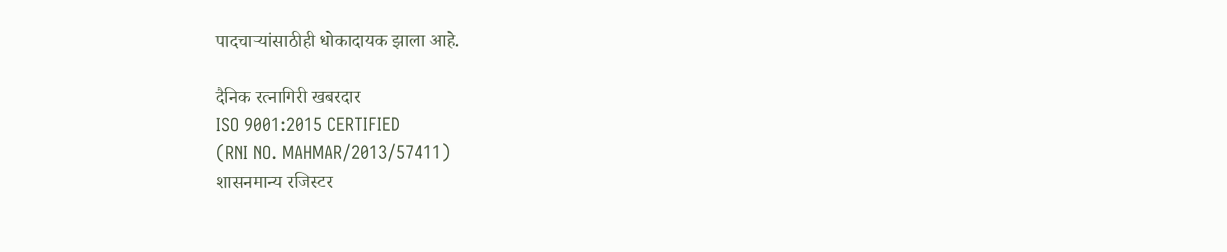पादचाऱ्यांसाठीही धोकादायक झाला आहे.

दैनिक रत्नागिरी खबरदार
ISO 9001:2015 CERTIFIED
(RNI NO. MAHMAR/2013/57411)
शासनमान्य रजिस्टर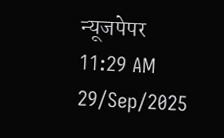न्यूजपेपर
11:29 AM 29/Sep/2025